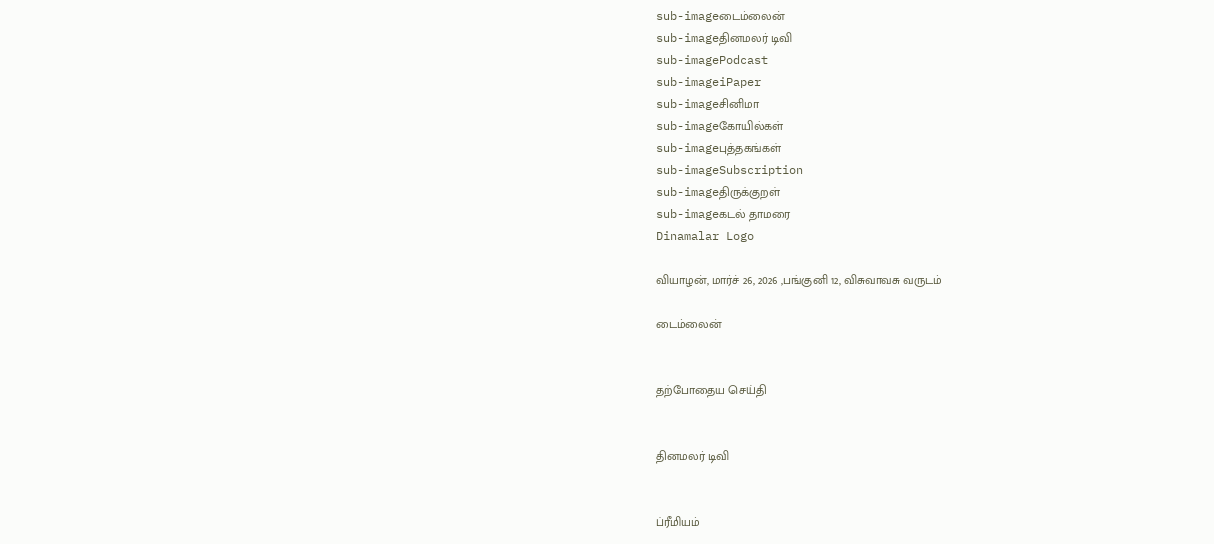sub-imageடைம்லைன்
sub-imageதினமலர் டிவி
sub-imagePodcast
sub-imageiPaper
sub-imageசினிமா
sub-imageகோயில்கள்
sub-imageபுத்தகங்கள்
sub-imageSubscription
sub-imageதிருக்குறள்
sub-imageகடல் தாமரை
Dinamalar Logo

வியாழன், மார்ச் 26, 2026 ,பங்குனி 12, விசுவாவசு வருடம்

டைம்லைன்


தற்போதைய செய்தி


தினமலர் டிவி


ப்ரீமியம்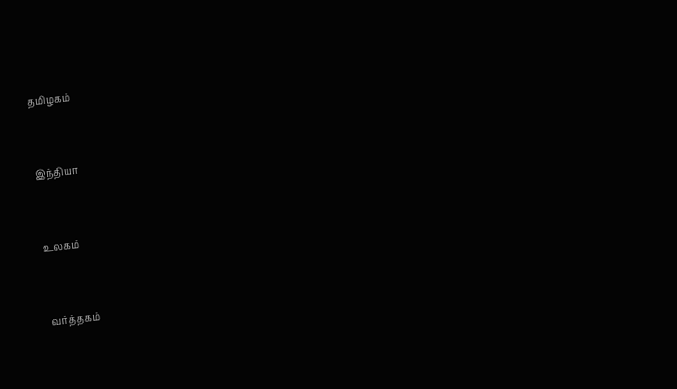தமிழகம்


இந்தியா


உலகம்


வர்த்தகம்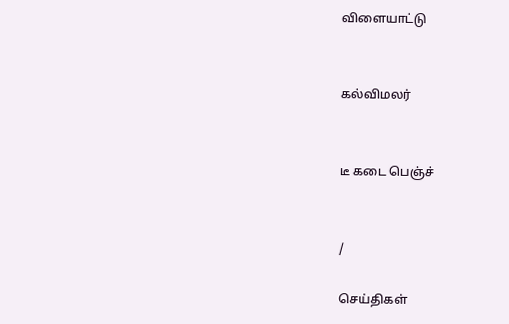விளையாட்டு


கல்விமலர்


டீ கடை பெஞ்ச்


/

செய்திகள்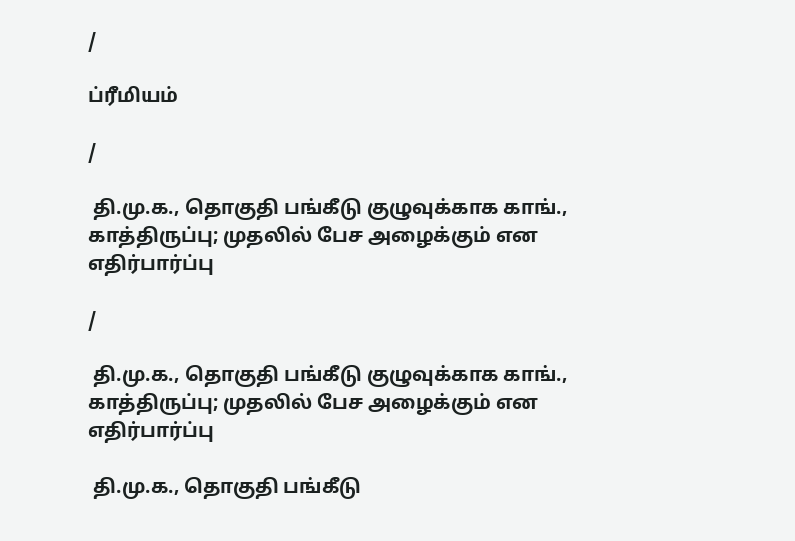/

ப்ரீமியம்

/

 தி.மு.க., தொகுதி பங்கீடு குழுவுக்காக காங்., காத்திருப்பு; முதலில் பேச அழைக்கும் என எதிர்பார்ப்பு

/

 தி.மு.க., தொகுதி பங்கீடு குழுவுக்காக காங்., காத்திருப்பு; முதலில் பேச அழைக்கும் என எதிர்பார்ப்பு

 தி.மு.க., தொகுதி பங்கீடு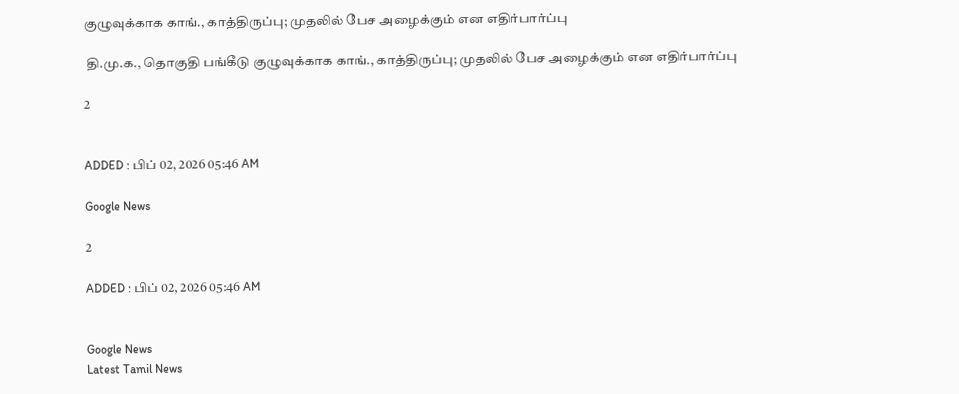குழுவுக்காக காங்., காத்திருப்பு; முதலில் பேச அழைக்கும் என எதிர்பார்ப்பு

 தி.மு.க., தொகுதி பங்கீடு குழுவுக்காக காங்., காத்திருப்பு; முதலில் பேச அழைக்கும் என எதிர்பார்ப்பு

2


ADDED : பிப் 02, 2026 05:46 AM

Google News

2

ADDED : பிப் 02, 2026 05:46 AM


Google News
Latest Tamil News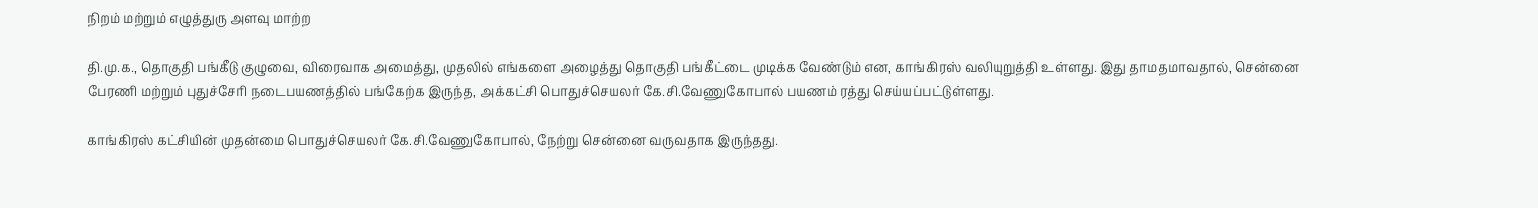நிறம் மற்றும் எழுத்துரு அளவு மாற்ற

தி.மு.க., தொகுதி பங்கீடு குழுவை, விரைவாக அமைத்து, முதலில் எங்களை அழைத்து தொகுதி பங்கீட்டை முடிக்க வேண்டும் என, காங்கிரஸ் வலியுறுத்தி உள்ளது. இது தாமதமாவதால், சென்னை பேரணி மற்றும் புதுச்சேரி நடைபயணத்தில் பங்கேற்க இருந்த, அக்கட்சி பொதுச்செயலர் கே.சி.வேணுகோபால் பயணம் ரத்து செய்யப்பட்டுள்ளது.

காங்கிரஸ் கட்சியின் முதன்மை பொதுச்செயலர் கே.சி.வேணுகோபால், நேற்று சென்னை வருவதாக இருந்தது.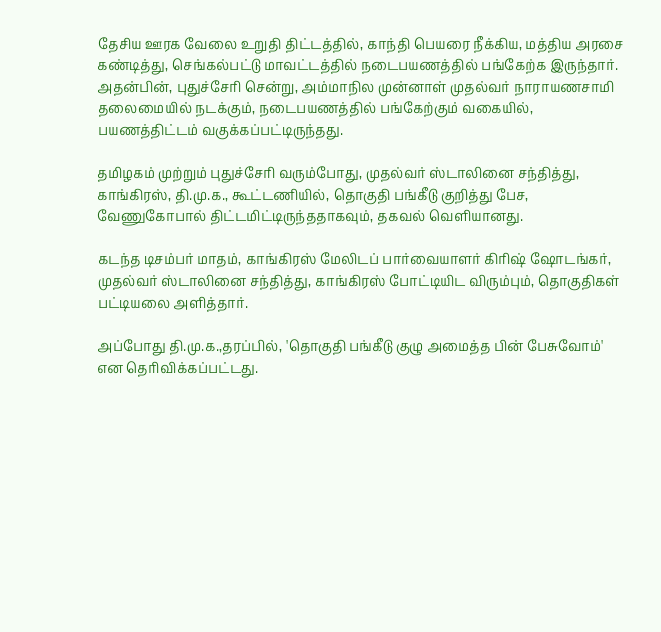தேசிய ஊரக வேலை உறுதி திட்டத்தில், காந்தி பெயரை நீக்கிய, மத்திய அரசை கண்டித்து, செங்கல்பட்டு மாவட்டத்தில் நடைபயணத்தில் பங்கேற்க இருந்தார். அதன்பின், புதுச்சேரி சென்று, அம்மாநில முன்னாள் முதல்வர் நாராயணசாமி தலைமையில் நடக்கும், நடைபயணத்தில் பங்கேற்கும் வகையில், பயணத்திட்டம் வகுக்கப்பட்டிருந்தது.

தமிழகம் முற்றும் புதுச்சேரி வரும்போது, முதல்வர் ஸ்டாலினை சந்தித்து, காங்கிரஸ், தி.மு.க., கூட்டணியில், தொகுதி பங்கீடு குறித்து பேச, வேணுகோபால் திட்டமிட்டிருந்ததாகவும், தகவல் வெளியானது.

கடந்த டிசம்பர் மாதம், காங்கிரஸ் மேலிடப் பார்வையாளர் கிரிஷ் ஷோடங்கர், முதல்வர் ஸ்டாலினை சந்தித்து, காங்கிரஸ் போட்டியிட விரும்பும், தொகுதிகள் பட்டியலை அளித்தார்.

அப்போது தி.மு.க.,தரப்பில், 'தொகுதி பங்கீடு குழு அமைத்த பின் பேசுவோம்' என தெரிவிக்கப்பட்டது.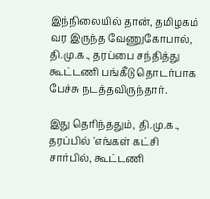இந்நிலையில் தான், தமிழகம் வர இருந்த வேணுகோபால், தி.மு.க., தரப்பை சந்தித்து கூட்டணி பங்கீடு தொடர்பாக பேச்சு நடத்தவிருந்தார்.

இது தெரிந்ததும், தி.மு.க., தரப்பில் 'எங்கள் கட்சி சார்பில், கூட்டணி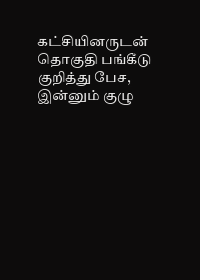கட்சியினருடன் தொகுதி பங்கீடு குறித்து பேச, இன்னும் குழு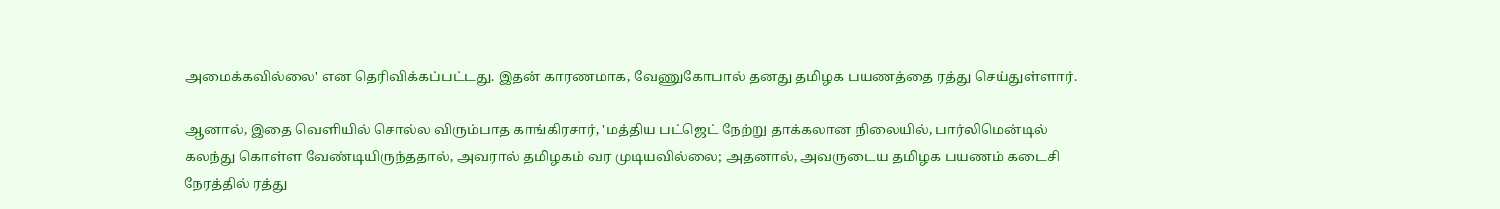அமைக்கவில்லை' என தெரிவிக்கப்பட்டது. இதன் காரணமாக, வேணுகோபால் தனது தமிழக பயணத்தை ரத்து செய்துள்ளார்.

ஆனால், இதை வெளியில் சொல்ல விரும்பாத காங்கிரசார், 'மத்திய பட்ஜெட் நேற்று தாக்கலான நிலையில், பார்லிமென்டில் கலந்து கொள்ள வேண்டியிருந்ததால், அவரால் தமிழகம் வர முடியவில்லை; அதனால், அவருடைய தமிழக பயணம் கடைசி நேரத்தில் ரத்து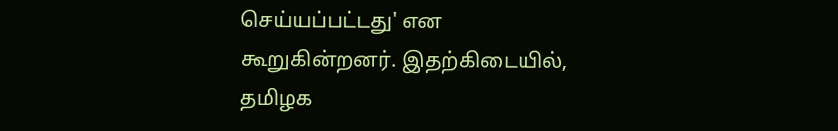செய்யப்பட்டது' என கூறுகின்றனர். இதற்கிடையில், தமிழக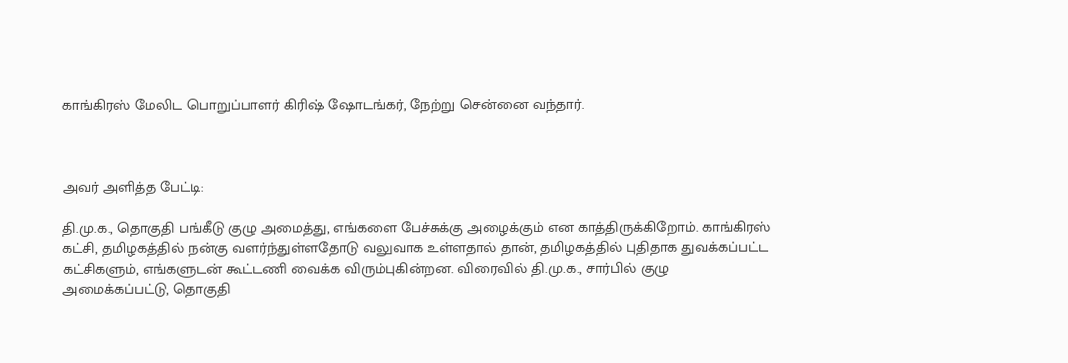காங்கிரஸ் மேலிட பொறுப்பாளர் கிரிஷ் ஷோடங்கர், நேற்று சென்னை வந்தார்.



அவர் அளித்த பேட்டி:

தி.மு.க., தொகுதி பங்கீடு குழு அமைத்து, எங்களை பேச்சுக்கு அழைக்கும் என காத்திருக்கிறோம். காங்கிரஸ் கட்சி, தமிழகத்தில் நன்கு வளர்ந்துள்ளதோடு வலுவாக உள்ளதால் தான், தமிழகத்தில் புதிதாக துவக்கப்பட்ட கட்சிகளும், எங்களுடன் கூட்டணி வைக்க விரும்புகின்றன. விரைவில் தி.மு.க., சார்பில் குழு அமைக்கப்பட்டு, தொகுதி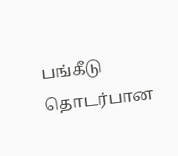பங்கீடு தொடர்பான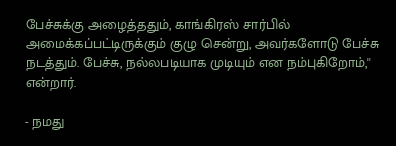பேச்சுக்கு அழைத்ததும், காங்கிரஸ் சார்பில் அமைக்கப்பட்டிருக்கும் குழு சென்று, அவர்களோடு பேச்சு நடத்தும். பேச்சு, நல்லபடியாக முடியும் என நம்புகிறோம்,'' என்றார்.

- நமது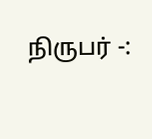நிருபர் -: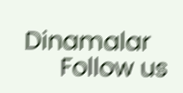Dinamalar
      Follow us